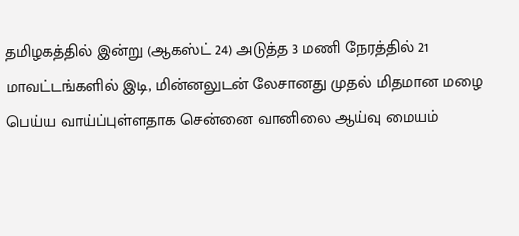தமிழகத்தில் இன்று (ஆகஸ்ட் 24) அடுத்த 3 மணி நேரத்தில் 21 மாவட்டங்களில் இடி, மின்னலுடன் லேசானது முதல் மிதமான மழை பெய்ய வாய்ப்புள்ளதாக சென்னை வானிலை ஆய்வு மையம்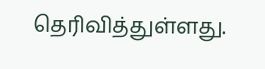தெரிவித்துள்ளது.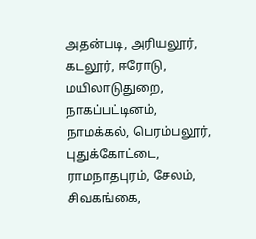அதன்படி, அரியலூர், கடலூர், ஈரோடு, மயிலாடுதுறை, நாகப்பட்டினம், நாமக்கல், பெரம்பலூர், புதுக்கோட்டை, ராமநாதபுரம், சேலம், சிவகங்கை,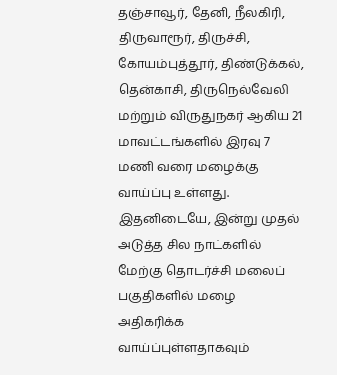தஞ்சாவூர், தேனி, நீலகிரி, திருவாரூர், திருச்சி, கோயம்புத்தூர், திண்டுக்கல், தென்காசி, திருநெல்வேலி மற்றும் விருதுநகர் ஆகிய 21 மாவட்டங்களில் இரவு 7 மணி வரை மழைக்கு வாய்ப்பு உள்ளது.
இதனிடையே, இன்று முதல் அடுத்த சில நாட்களில் மேற்கு தொடர்ச்சி மலைப் பகுதிகளில் மழை அதிகரிக்க வாய்ப்புள்ளதாகவும்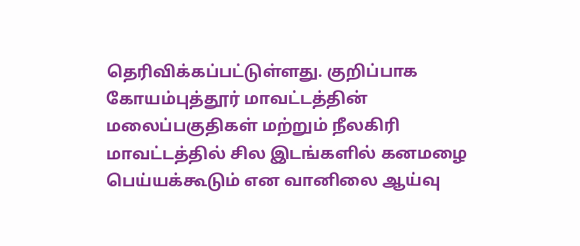தெரிவிக்கப்பட்டுள்ளது. குறிப்பாக கோயம்புத்தூர் மாவட்டத்தின் மலைப்பகுதிகள் மற்றும் நீலகிரி மாவட்டத்தில் சில இடங்களில் கனமழை பெய்யக்கூடும் என வானிலை ஆய்வு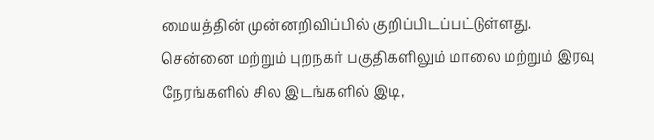மையத்தின் முன்னறிவிப்பில் குறிப்பிடப்பட்டுள்ளது.
சென்னை மற்றும் புறநகர் பகுதிகளிலும் மாலை மற்றும் இரவு நேரங்களில் சில இடங்களில் இடி,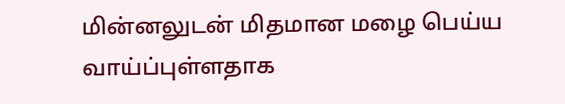மின்னலுடன் மிதமான மழை பெய்ய வாய்ப்புள்ளதாக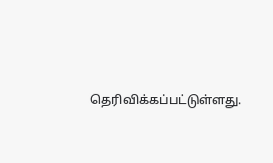தெரிவிக்கப்பட்டுள்ளது.